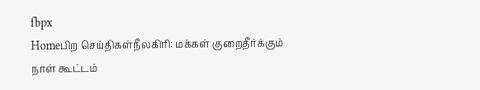fbpx
Homeபிற செய்திகள்நீலகிரி: மக்கள் குறைதீர்க்கும் நாள் கூட்டம்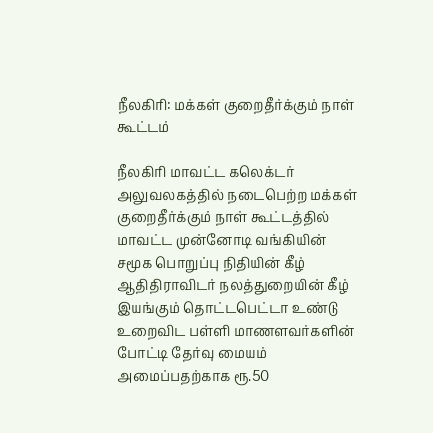நீலகிரி: மக்கள் குறைதீர்க்கும் நாள் கூட்டம்

நீலகிரி மாவட்ட கலெக்டர் அலுவலகத்தில் நடைபெற்ற மக்கள் குறைதீர்க்கும் நாள் கூட்டத்தில் மாவட்ட முன்னோடி வங்கியின் சமூக பொறுப்பு நிதியின் கீழ் ஆதிதிராவிடர் நலத்துறையின் கீழ் இயங்கும் தொட்டபெட்டா உண்டு உறைவிட பள்ளி மாணளவர்களின் போட்டி தேர்வு மையம் அமைப்பதற்காக ரூ.50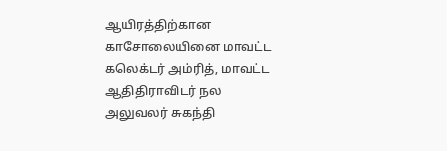ஆயிரத்திற்கான காசோலையினை மாவட்ட கலெக்டர் அம்ரித், மாவட்ட ஆதிதிராவிடர் நல அலுவலர் சுகந்தி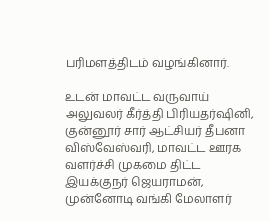பரிமளத்திடம் வழங்கினார்.

உடன் மாவட்ட வருவாய் அலுவலர் கீர்த்தி பிரியதர்ஷினி, குன்னூர் சார் ஆட்சியர் தீபனா விஸ்வேஸ்வரி, மாவட்ட ஊரக வளர்ச்சி முகமை திட்ட இயக்குநர் ஜெயராமன், முன்னோடி வங்கி மேலாளர்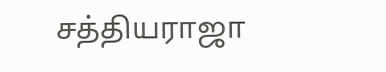சத்தியராஜா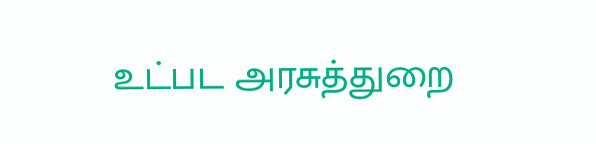உட்பட அரசுத்துறை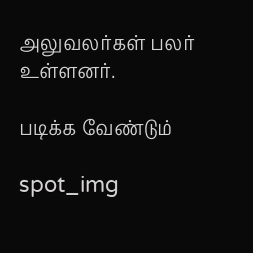அலுவலர்கள் பலர் உள்ளனர்.

படிக்க வேண்டும்

spot_img